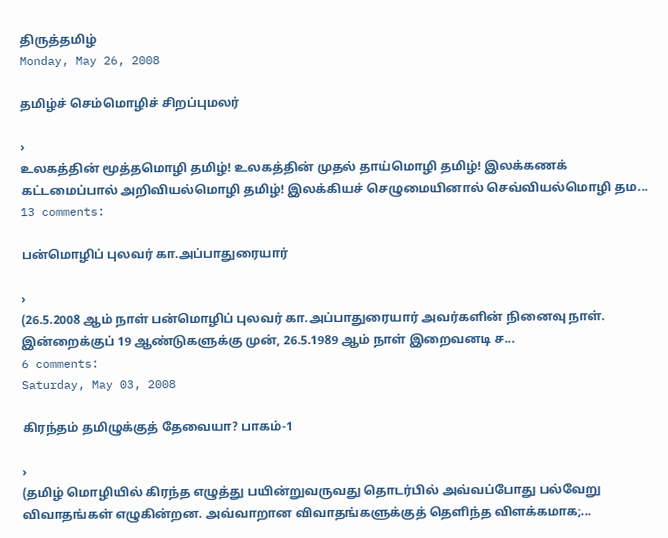திருத்தமிழ்
Monday, May 26, 2008

தமிழ்ச் செம்மொழிச் சிறப்புமலர்

›
உலகத்தின் மூத்தமொழி தமிழ்! உலகத்தின் முதல் தாய்மொழி தமிழ்! இலக்கணக் கட்டமைப்பால் அறிவியல்மொழி தமிழ்! இலக்கியச் செழுமையினால் செவ்வியல்மொழி தம...
13 comments:

பன்மொழிப் புலவர் கா.அப்பாதுரையார்

›
(26.5.2008 ஆம் நாள் பன்மொழிப் புலவர் கா.அப்பாதுரையார் அவர்களின் நினைவு நாள். இன்றைக்குப் 19 ஆண்டுகளுக்கு முன், 26.5.1989 ஆம் நாள் இறைவனடி ச...
6 comments:
Saturday, May 03, 2008

கிரந்தம் தமிழுக்குத் தேவையா? பாகம்-1

›
(தமிழ் மொழியில் கிரந்த எழுத்து பயின்றுவருவது தொடர்பில் அவ்வப்போது பல்வேறு விவாதங்கள் எழுகின்றன. அவ்வாறான விவாதங்களுக்குத் தெளிந்த விளக்கமாக;...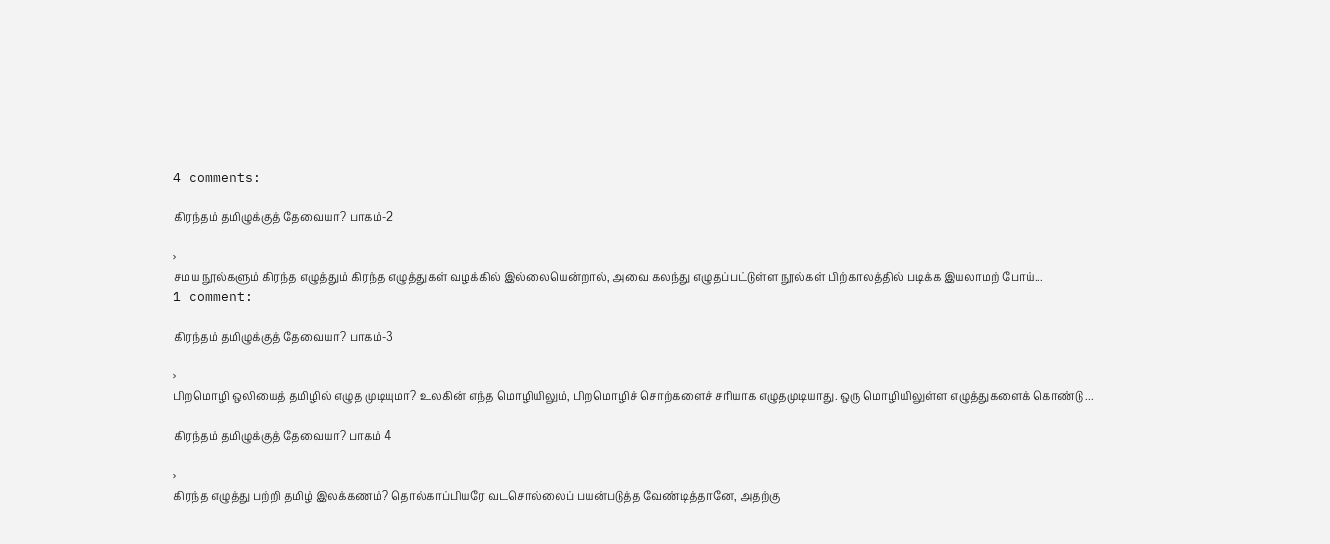4 comments:

கிரந்தம் தமிழுக்குத் தேவையா? பாகம்-2

›
சமய நூல்களும் கிரந்த எழுத்தும் கிரந்த எழுத்துகள் வழக்கில் இல்லையென்றால், அவை கலந்து எழுதப்பட்டுள்ள நூல்கள் பிற்காலத்தில் படிக்க இயலாமற் போய்...
1 comment:

கிரந்தம் தமிழுக்குத் தேவையா? பாகம்-3

›
பிறமொழி ஒலியைத் தமிழில் எழுத முடியுமா? உலகின் எந்த மொழியிலும், பிறமொழிச் சொற்களைச் சரியாக எழுதமுடியாது. ஒரு மொழியிலுள்ள எழுத்துகளைக் கொண்டு ...

கிரந்தம் தமிழுக்குத் தேவையா? பாகம் 4

›
கிரந்த எழுத்து பற்றி தமிழ் இலக்கணம்? தொல்காப்பியரே வடசொல்லைப் பயன்படுத்த வேண்டித்தானே, அதற்கு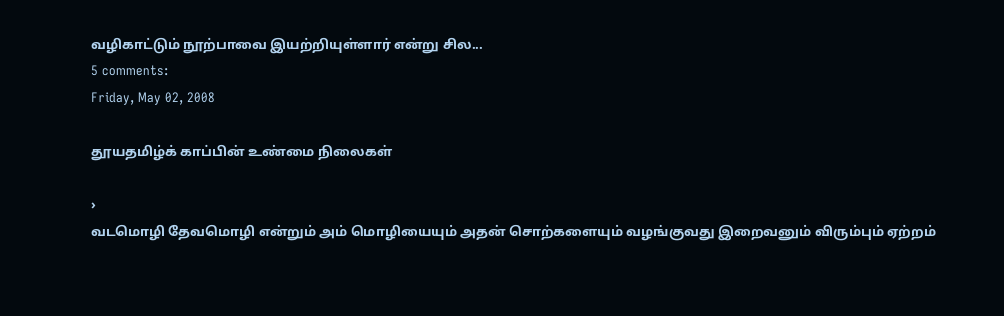வழிகாட்டும் நூற்பாவை இயற்றியுள்ளார் என்று சில...
5 comments:
Friday, May 02, 2008

தூயதமிழ்க் காப்பின் உண்மை நிலைகள்

›
வடமொழி தேவமொழி என்றும் அம் மொழியையும் அதன் சொற்களையும் வழங்குவது இறைவனும் விரும்பும் ஏற்றம்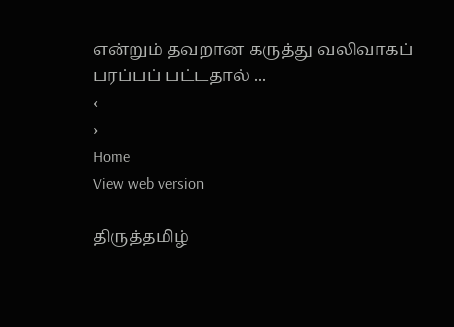என்றும் தவறான கருத்து வலிவாகப் பரப்பப் பட்டதால் ...
‹
›
Home
View web version

திருத்தமிழ்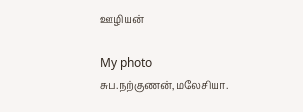ஊழியன்

My photo
சுப.நற்குணன்,மலேசியா.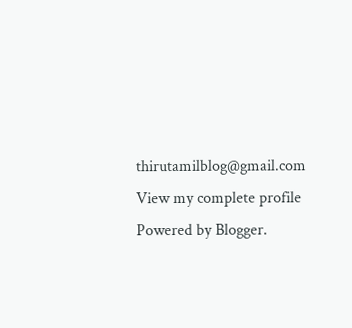thirutamilblog@gmail.com
View my complete profile
Powered by Blogger.